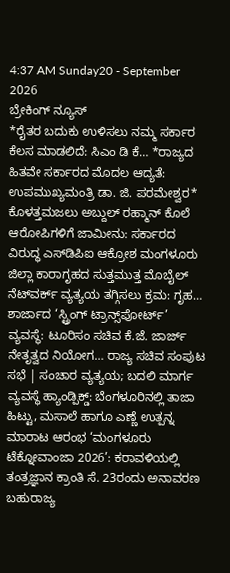4:37 AM Sunday20 - September 2026
ಬ್ರೇಕಿಂಗ್ ನ್ಯೂಸ್
*ರೈತರ ಬದುಕು ಉಳಿಸಲು ನಮ್ಮ ಸರ್ಕಾರ ಕೆಲಸ ಮಾಡಲಿದೆ: ಸಿಎಂ ಡಿ ಕೆ… *ರಾಜ್ಯದ ಹಿತವೇ ಸರ್ಕಾರದ ಮೊದಲ ಆದ್ಯತೆ: ಉಪಮುಖ್ಯಮಂತ್ರಿ ಡಾ. ಜಿ. ಪರಮೇಶ್ವರ* ಕೊಳತ್ತಮಜಲು ಅಬ್ದುಲ್ ರಹ್ಮಾನ್ ಕೊಲೆ ಆರೋಪಿಗಳಿಗೆ ಜಾಮೀನು: ಸರ್ಕಾರದ ವಿರುದ್ಧ ಎಸ್‌ಡಿಪಿಐ ಆಕ್ರೋಶ ಮಂಗಳೂರು ಜಿಲ್ಲಾ ಕಾರಾಗೃಹದ ಸುತ್ತಮುತ್ತ ಮೊಬೈಲ್ ನೆಟ್‌ವರ್ಕ್ ವ್ಯತ್ಯಯ ತಗ್ಗಿಸಲು ಕ್ರಮ: ಗೃಹ… ಶಾರ್ಜಾದ ‘ಸ್ಟ್ರಿಂಗ್ ಟ್ರಾನ್ಸ್‌ಪೋರ್ಟ್’ ವ್ಯವಸ್ಥೆ: ಟೂರಿಸಂ ಸಚಿವ ಕೆ.ಜೆ. ಜಾರ್ಜ್ ನೇತೃತ್ವದ ನಿಯೋಗ… ರಾಜ್ಯ ಸಚಿವ ಸಂಪುಟ ಸಭೆ | ಸಂಚಾರ ವ್ಯತ್ಯಯ; ಬದಲಿ ಮಾರ್ಗ ವ್ಯವಸ್ಥೆ ಹ್ಯಾಂಡ್ಪಿಕ್ಡ್: ಬೆಂಗಳೂರಿನಲ್ಲಿ ತಾಜಾ ಹಿಟ್ಟು, ಮಸಾಲೆ ಹಾಗೂ ಎಣ್ಣೆ ಉತ್ಪನ್ನ ಮಾರಾಟ ಆರಂಭ ‘ಮಂಗಳೂರು ಟೆಕ್ನೋವಾಂಜಾ 2026’: ಕರಾವಳಿಯಲ್ಲಿ ತಂತ್ರಜ್ಞಾನ ಕ್ರಾಂತಿ ಸೆ. 23ರಂದು ಅನಾವರಣ ಬಹುರಾಜ್ಯ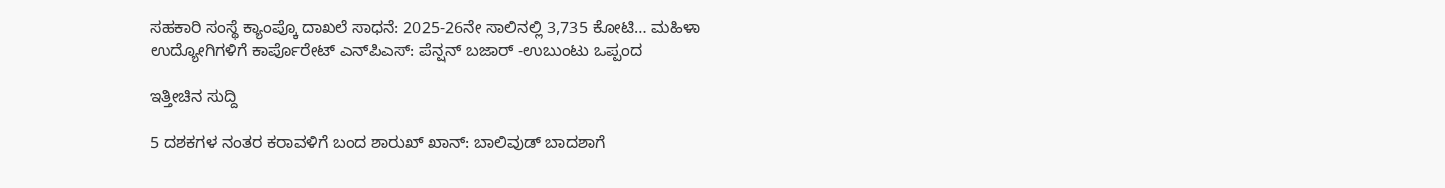ಸಹಕಾರಿ ಸಂಸ್ಥೆ ಕ್ಯಾಂಪ್ಕೊ ದಾಖಲೆ ಸಾಧನೆ: 2025-26ನೇ ಸಾಲಿನಲ್ಲಿ 3,735 ಕೋಟಿ… ಮಹಿಳಾ ಉದ್ಯೋಗಿಗಳಿಗೆ ಕಾರ್ಪೊರೇಟ್ ಎನ್‌ಪಿಎಸ್: ಪೆನ್ಷನ್‌ ಬಜಾರ್ -ಉಬುಂಟು ಒಪ್ಪಂದ

ಇತ್ತೀಚಿನ ಸುದ್ದಿ

5 ದಶಕಗಳ ನಂತರ ಕರಾವಳಿಗೆ ಬಂದ ಶಾರುಖ್‌ ಖಾನ್‌: ಬಾಲಿವುಡ್‌ ಬಾದಶಾಗೆ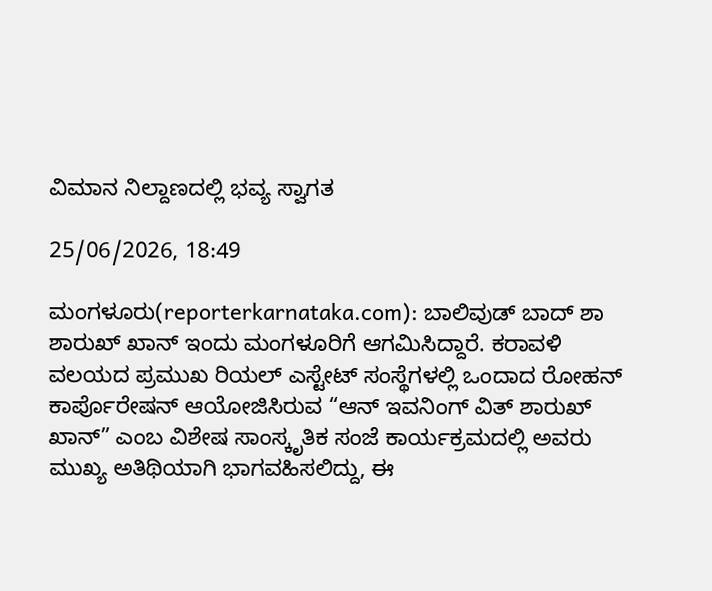ವಿಮಾನ ನಿಲ್ದಾಣದಲ್ಲಿ ಭವ್ಯ ಸ್ವಾಗತ

25/06/2026, 18:49

ಮಂಗಳೂರು(reporterkarnataka.com): ಬಾಲಿವುಡ್‌ ಬಾದ್‌ ಶಾ ಶಾರುಖ್ ಖಾನ್ ಇಂದು ಮಂಗಳೂರಿಗೆ ಆಗಮಿಸಿದ್ದಾರೆ. ಕರಾವಳಿ ವಲಯದ ಪ್ರಮುಖ ರಿಯಲ್ ಎಸ್ಟೇಟ್ ಸಂಸ್ಥೆಗಳಲ್ಲಿ ಒಂದಾದ ರೋಹನ್ ಕಾರ್ಪೊರೇಷನ್ ಆಯೋಜಿಸಿರುವ “ಆನ್ ಇವನಿಂಗ್ ವಿತ್ ಶಾರುಖ್ ಖಾನ್” ಎಂಬ ವಿಶೇಷ ಸಾಂಸ್ಕೃತಿಕ ಸಂಜೆ ಕಾರ್ಯಕ್ರಮದಲ್ಲಿ ಅವರು ಮುಖ್ಯ ಅತಿಥಿಯಾಗಿ ಭಾಗವಹಿಸಲಿದ್ದು, ಈ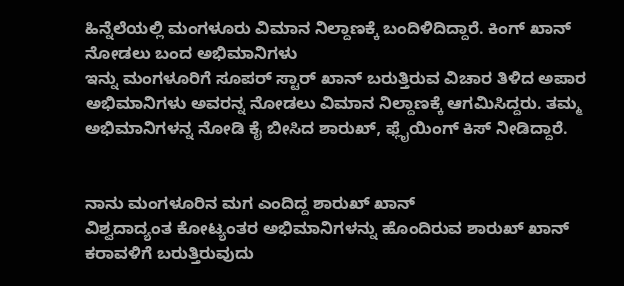ಹಿನ್ನೆಲೆಯಲ್ಲಿ ಮಂಗಳೂರು ವಿಮಾನ ನಿಲ್ದಾಣಕ್ಕೆ ಬಂದಿಳಿದಿದ್ದಾರೆ. ಕಿಂಗ್‌ ಖಾನ್‌ ನೋಡಲು ಬಂದ ಅಭಿಮಾನಿಗಳು
ಇನ್ನು ಮಂಗಳೂರಿಗೆ ಸೂಪರ್‌ ಸ್ಟಾರ್‌ ಖಾನ್‌ ಬರುತ್ತಿರುವ ವಿಚಾರ ತಿಳಿದ ಅಪಾರ ಅಭಿಮಾನಿಗಳು ಅವರನ್ನ ನೋಡಲು ವಿಮಾನ ನಿಲ್ದಾಣಕ್ಕೆ ಆಗಮಿಸಿದ್ದರು. ತಮ್ಮ ಅಭಿಮಾನಿಗಳನ್ನ ನೋಡಿ ಕೈ ಬೀಸಿದ ಶಾರುಖ್‌, ಫ್ಲೈಯಿಂಗ್‌ ಕಿಸ್‌ ನೀಡಿದ್ದಾರೆ.


ನಾನು ಮಂಗಳೂರಿನ ಮಗ ಎಂದಿದ್ದ ಶಾರುಖ್ ಖಾನ್
ವಿಶ್ವದಾದ್ಯಂತ ಕೋಟ್ಯಂತರ ಅಭಿಮಾನಿಗಳನ್ನು ಹೊಂದಿರುವ ಶಾರುಖ್ ಖಾನ್ ಕರಾವಳಿಗೆ ಬರುತ್ತಿರುವುದು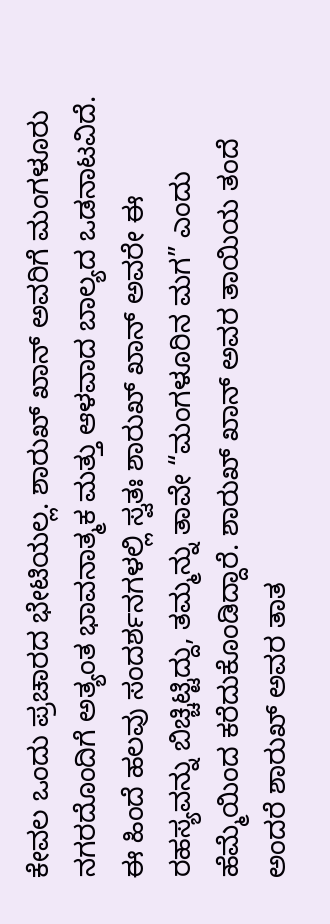ಕೇವಲ ಒಂದು ಪ್ರಚಾರದ ಭೇಟಿಯಲ್ಲ. ಶಾರುಖ್ ಖಾನ್ ಅವರಿಗೆ ಮಂಗಳೂರು ನಗರದೊಂದಿಗೆ ಅತ್ಯಂತ ಭಾವನಾತ್ಮಕ ಮತ್ತು ಆಳವಾದ ಬಾಲ್ಯದ ಒಡನಾಟವಿದೆ. ಈ ಹಿಂದೆ ಹಲವು ಸಂದರ್ಶನಗಳಲ್ಲಿ ಸ್ವತಃ ಶಾರುಖ್ ಖಾನ್ ಅವರೇ ಈ ರಹಸ್ಯವನ್ನು ಬಿಚ್ಚಿಟ್ಟಿದ್ದು, ತಮ್ಮನ್ನು ತಾವೇ “ಮಂಗಳೂರಿನ ಮಗ” ಎಂದು ಹೆಮ್ಮೆಯಿಂದ ಕರೆದುಕೊಂಡಿದ್ದಾರೆ. ಶಾರುಖ್ ಖಾನ್ ಅವರ ತಾಯಿಯ ತಂದೆ ಅಂದರೆ ಶಾರುಖ್ ಅವರ ತಾತ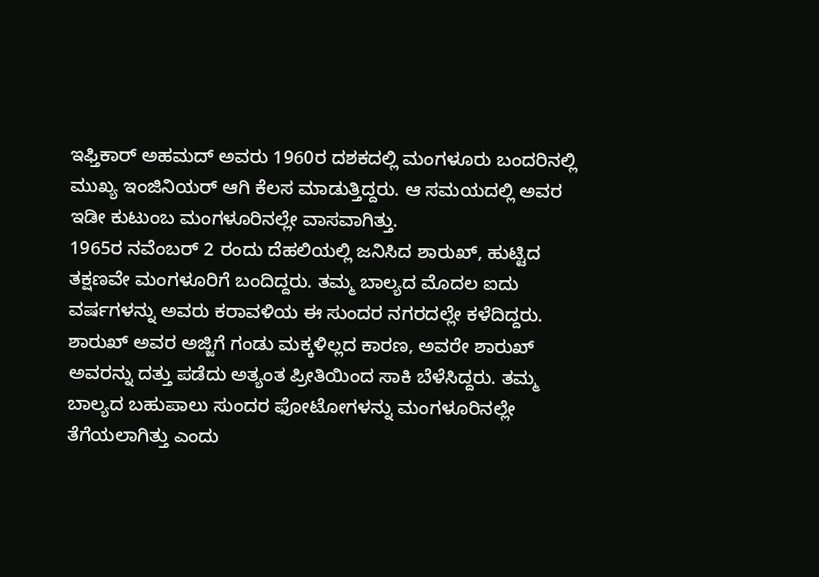ಇಫ್ತಿಕಾರ್ ಅಹಮದ್ ಅವರು 1960ರ ದಶಕದಲ್ಲಿ ಮಂಗಳೂರು ಬಂದರಿನಲ್ಲಿ ಮುಖ್ಯ ಇಂಜಿನಿಯರ್ ಆಗಿ ಕೆಲಸ ಮಾಡುತ್ತಿದ್ದರು. ಆ ಸಮಯದಲ್ಲಿ ಅವರ ಇಡೀ ಕುಟುಂಬ ಮಂಗಳೂರಿನಲ್ಲೇ ವಾಸವಾಗಿತ್ತು.
1965ರ ನವೆಂಬರ್ 2 ರಂದು ದೆಹಲಿಯಲ್ಲಿ ಜನಿಸಿದ ಶಾರುಖ್, ಹುಟ್ಟಿದ ತಕ್ಷಣವೇ ಮಂಗಳೂರಿಗೆ ಬಂದಿದ್ದರು. ತಮ್ಮ ಬಾಲ್ಯದ ಮೊದಲ ಐದು ವರ್ಷಗಳನ್ನು ಅವರು ಕರಾವಳಿಯ ಈ ಸುಂದರ ನಗರದಲ್ಲೇ ಕಳೆದಿದ್ದರು. ಶಾರುಖ್ ಅವರ ಅಜ್ಜಿಗೆ ಗಂಡು ಮಕ್ಕಳಿಲ್ಲದ ಕಾರಣ, ಅವರೇ ಶಾರುಖ್ ಅವರನ್ನು ದತ್ತು ಪಡೆದು ಅತ್ಯಂತ ಪ್ರೀತಿಯಿಂದ ಸಾಕಿ ಬೆಳೆಸಿದ್ದರು. ತಮ್ಮ ಬಾಲ್ಯದ ಬಹುಪಾಲು ಸುಂದರ ಫೋಟೋಗಳನ್ನು ಮಂಗಳೂರಿನಲ್ಲೇ ತೆಗೆಯಲಾಗಿತ್ತು ಎಂದು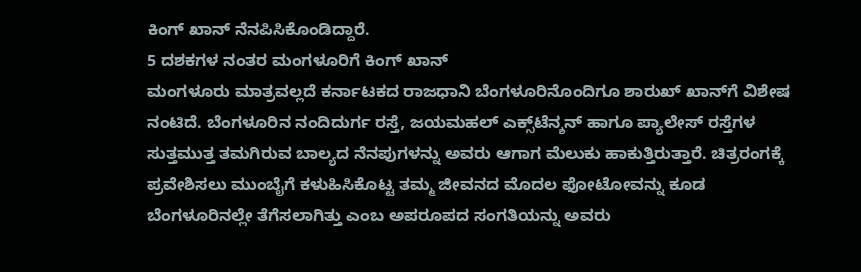ಕಿಂಗ್ ಖಾನ್ ನೆನಪಿಸಿಕೊಂಡಿದ್ದಾರೆ.
5 ದಶಕಗಳ ನಂತರ ಮಂಗಳೂರಿಗೆ ಕಿಂಗ್‌ ಖಾನ್
ಮಂಗಳೂರು ಮಾತ್ರವಲ್ಲದೆ ಕರ್ನಾಟಕದ ರಾಜಧಾನಿ ಬೆಂಗಳೂರಿನೊಂದಿಗೂ ಶಾರುಖ್ ಖಾನ್‌ಗೆ ವಿಶೇಷ ನಂಟಿದೆ. ಬೆಂಗಳೂರಿನ ನಂದಿದುರ್ಗ ರಸ್ತೆ, ಜಯಮಹಲ್ ಎಕ್ಸ್‌ಟೆನ್ಶನ್ ಹಾಗೂ ಪ್ಯಾಲೇಸ್ ರಸ್ತೆಗಳ ಸುತ್ತಮುತ್ತ ತಮಗಿರುವ ಬಾಲ್ಯದ ನೆನಪುಗಳನ್ನು ಅವರು ಆಗಾಗ ಮೆಲುಕು ಹಾಕುತ್ತಿರುತ್ತಾರೆ. ಚಿತ್ರರಂಗಕ್ಕೆ ಪ್ರವೇಶಿಸಲು ಮುಂಬೈಗೆ ಕಳುಹಿಸಿಕೊಟ್ಟ ತಮ್ಮ ಜೀವನದ ಮೊದಲ ಫೋಟೋವನ್ನು ಕೂಡ ಬೆಂಗಳೂರಿನಲ್ಲೇ ತೆಗೆಸಲಾಗಿತ್ತು ಎಂಬ ಅಪರೂಪದ ಸಂಗತಿಯನ್ನು ಅವರು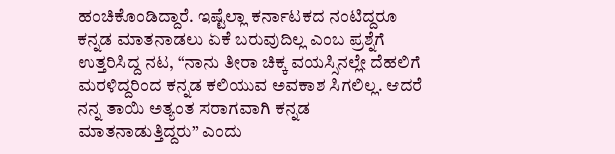ಹಂಚಿಕೊಂಡಿದ್ದಾರೆ. ಇಷ್ಟೆಲ್ಲಾ ಕರ್ನಾಟಕದ ನಂಟಿದ್ದರೂ ಕನ್ನಡ ಮಾತನಾಡಲು ಏಕೆ ಬರುವುದಿಲ್ಲ ಎಂಬ ಪ್ರಶ್ನೆಗೆ ಉತ್ತರಿಸಿದ್ದ ನಟ, “ನಾನು ತೀರಾ ಚಿಕ್ಕ ವಯಸ್ಸಿನಲ್ಲೇ ದೆಹಲಿಗೆ ಮರಳಿದ್ದರಿಂದ ಕನ್ನಡ ಕಲಿಯುವ ಅವಕಾಶ ಸಿಗಲಿಲ್ಲ. ಆದರೆ ನನ್ನ ತಾಯಿ ಅತ್ಯಂತ ಸರಾಗವಾಗಿ ಕನ್ನಡ ಮಾತನಾಡುತ್ತಿದ್ದರು” ಎಂದು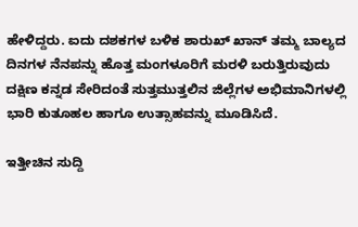ಹೇಳಿದ್ದರು. ಐದು ದಶಕಗಳ ಬಳಿಕ ಶಾರುಖ್ ಖಾನ್ ತಮ್ಮ ಬಾಲ್ಯದ ದಿನಗಳ ನೆನಪನ್ನು ಹೊತ್ತ ಮಂಗಳೂರಿಗೆ ಮರಳಿ ಬರುತ್ತಿರುವುದು ದಕ್ಷಿಣ ಕನ್ನಡ ಸೇರಿದಂತೆ ಸುತ್ತಮುತ್ತಲಿನ ಜಿಲ್ಲೆಗಳ ಅಭಿಮಾನಿಗಳಲ್ಲಿ ಭಾರಿ ಕುತೂಹಲ ಹಾಗೂ ಉತ್ಸಾಹವನ್ನು ಮೂಡಿಸಿದೆ.

ಇತ್ತೀಚಿನ ಸುದ್ದಿ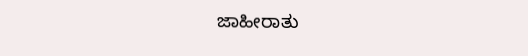ಜಾಹೀರಾತು